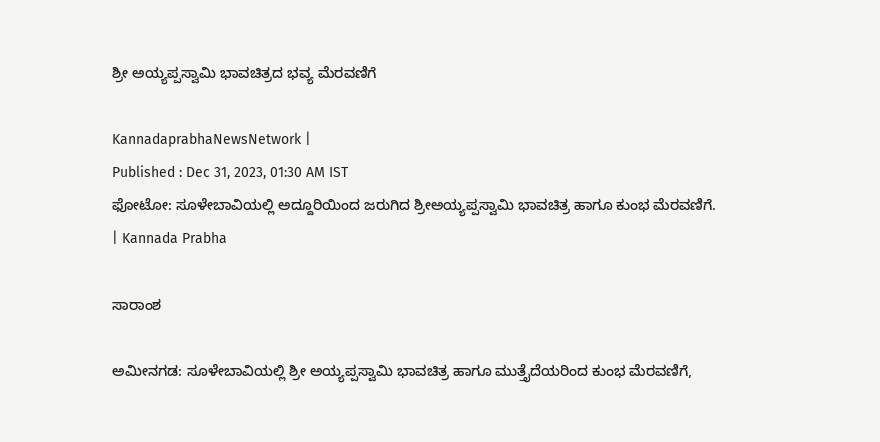ಶ್ರೀ ಅಯ್ಯಪ್ಪಸ್ವಾಮಿ ಭಾವಚಿತ್ರದ ಭವ್ಯ ಮೆರವಣಿಗೆ

KannadaprabhaNewsNetwork |
Published : Dec 31, 2023, 01:30 AM IST
ಫೋಟೋ: ಸೂಳೇಬಾವಿಯಲ್ಲಿ ಅದ್ದೂರಿಯಿಂದ ಜರುಗಿದ ಶ್ರೀಅಯ್ಯಪ್ಪಸ್ವಾಮಿ ಭಾವಚಿತ್ರ ಹಾಗೂ ಕುಂಭ ಮೆರವಣಿಗೆ. | Kannada Prabha

ಸಾರಾಂಶ

ಅಮೀನಗಡ: ಸೂಳೇಬಾವಿಯಲ್ಲಿ ಶ್ರೀ ಅಯ್ಯಪ್ಪಸ್ವಾಮಿ ಭಾವಚಿತ್ರ ಹಾಗೂ ಮುತ್ತೈದೆಯರಿಂದ ಕುಂಭ ಮೆರವಣಿಗೆ,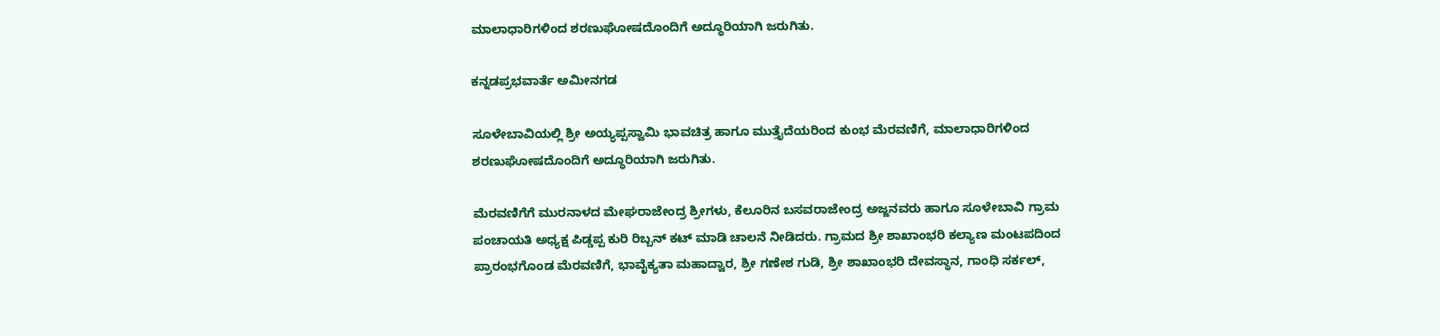ಮಾಲಾಧಾರಿಗಳಿಂದ ಶರಣುಘೋಷದೊಂದಿಗೆ ಅದ್ಧೂರಿಯಾಗಿ ಜರುಗಿತು.

ಕನ್ನಡಪ್ರಭವಾರ್ತೆ ಅಮೀನಗಡ

ಸೂಳೇಬಾವಿಯಲ್ಲಿ ಶ್ರೀ ಅಯ್ಯಪ್ಪಸ್ವಾಮಿ ಭಾವಚಿತ್ರ ಹಾಗೂ ಮುತ್ತೈದೆಯರಿಂದ ಕುಂಭ ಮೆರವಣಿಗೆ, ಮಾಲಾಧಾರಿಗಳಿಂದ ಶರಣುಘೋಷದೊಂದಿಗೆ ಅದ್ಧೂರಿಯಾಗಿ ಜರುಗಿತು.

ಮೆರವಣಿಗೆಗೆ ಮುರನಾಳದ ಮೇಘರಾಜೇಂದ್ರ ಶ್ರೀಗಳು, ಕೆಲೂರಿನ ಬಸವರಾಜೇಂದ್ರ ಅಜ್ಜನವರು ಹಾಗೂ ಸೂಳೇಬಾವಿ ಗ್ರಾಮ ಪಂಚಾಯತಿ ಅಧ್ಯಕ್ಷ ಪಿಡ್ಡಪ್ಪ ಕುರಿ ರಿಬ್ಬನ್ ಕಟ್ ಮಾಡಿ ಚಾಲನೆ ನೀಡಿದರು. ಗ್ರಾಮದ ಶ್ರೀ ಶಾಖಾಂಭರಿ ಕಲ್ಯಾಣ ಮಂಟಪದಿಂದ ಪ್ರಾರಂಭಗೊಂಡ ಮೆರವಣಿಗೆ, ಭಾವೈಕ್ಯತಾ ಮಹಾದ್ವಾರ, ಶ್ರೀ ಗಣೇಶ ಗುಡಿ, ಶ್ರೀ ಶಾಖಾಂಭರಿ ದೇವಸ್ಥಾನ, ಗಾಂಧಿ ಸರ್ಕಲ್,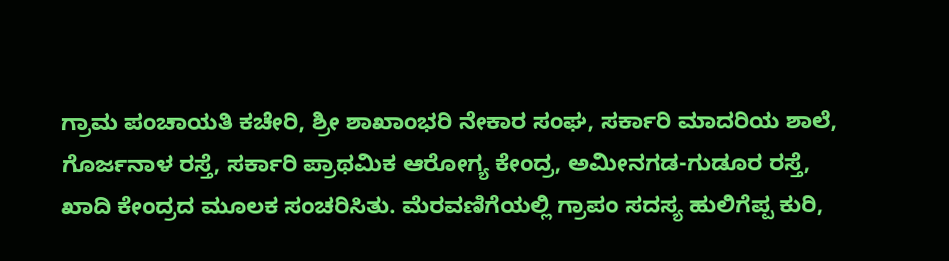ಗ್ರಾಮ ಪಂಚಾಯತಿ ಕಚೇರಿ, ಶ್ರೀ ಶಾಖಾಂಭರಿ ನೇಕಾರ ಸಂಘ, ಸರ್ಕಾರಿ ಮಾದರಿಯ ಶಾಲೆ, ಗೊರ್ಜನಾಳ ರಸ್ತೆ, ಸರ್ಕಾರಿ ಪ್ರಾಥಮಿಕ ಆರೋಗ್ಯ ಕೇಂದ್ರ, ಅಮೀನಗಡ-ಗುಡೂರ ರಸ್ತೆ, ಖಾದಿ ಕೇಂದ್ರದ ಮೂಲಕ ಸಂಚರಿಸಿತು. ಮೆರವಣಿಗೆಯಲ್ಲಿ ಗ್ರಾಪಂ ಸದಸ್ಯ ಹುಲಿಗೆಪ್ಪ ಕುರಿ,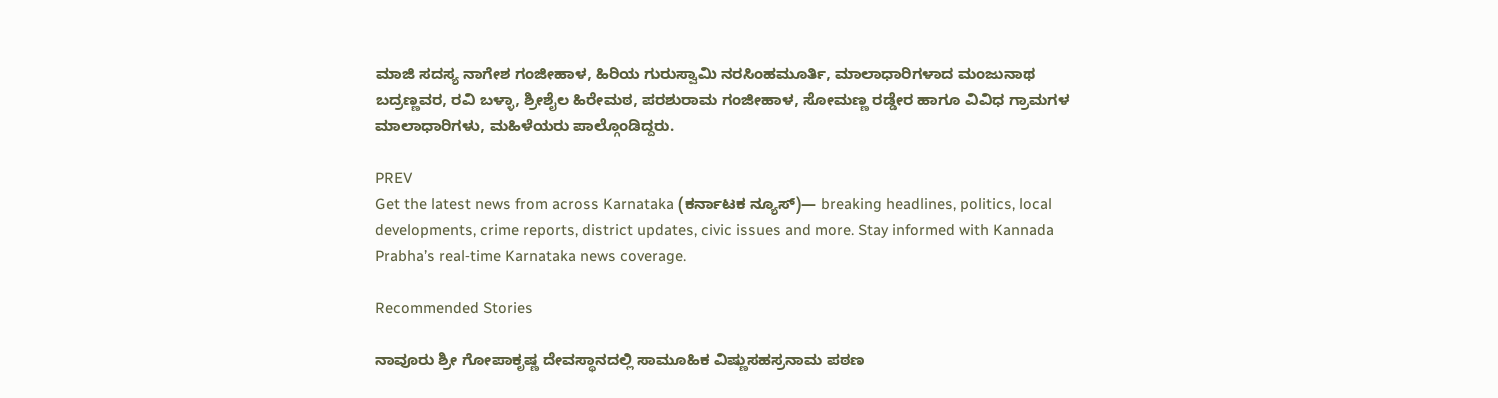ಮಾಜಿ ಸದಸ್ಯ ನಾಗೇಶ ಗಂಜೀಹಾಳ, ಹಿರಿಯ ಗುರುಸ್ವಾಮಿ ನರಸಿಂಹಮೂರ್ತಿ, ಮಾಲಾಧಾರಿಗಳಾದ ಮಂಜುನಾಥ ಬದ್ರಣ್ಣವರ, ರವಿ ಬಳ್ಳಾ, ಶ್ರೀಶೈಲ ಹಿರೇಮಠ, ಪರಶುರಾಮ ಗಂಜೀಹಾಳ, ಸೋಮಣ್ಣ ರಡ್ಡೇರ ಹಾಗೂ ವಿವಿಧ ಗ್ರಾಮಗಳ ಮಾಲಾಧಾರಿಗಳು, ಮಹಿಳೆಯರು ಪಾಲ್ಗೊಂಡಿದ್ದರು.

PREV
Get the latest news from across Karnataka (ಕರ್ನಾಟಕ ನ್ಯೂಸ್)— breaking headlines, politics, local developments, crime reports, district updates, civic issues and more. Stay informed with Kannada Prabha’s real‑time Karnataka news coverage.

Recommended Stories

ನಾವೂರು ಶ್ರೀ ಗೋಪಾಕೃಷ್ಣ ದೇವಸ್ಥಾನದಲ್ಲಿ ಸಾಮೂಹಿಕ ವಿಷ್ಣುಸಹಸ್ರನಾಮ ಪಠಣ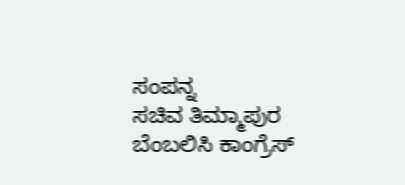ಸಂಪನ್ನ
ಸಚಿವ ತಿಮ್ಮಾಪುರ ಬೆಂಬಲಿಸಿ ಕಾಂಗ್ರೆಸ್‌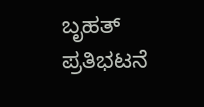ಬೃಹತ್‌ ಪ್ರತಿಭಟನೆ